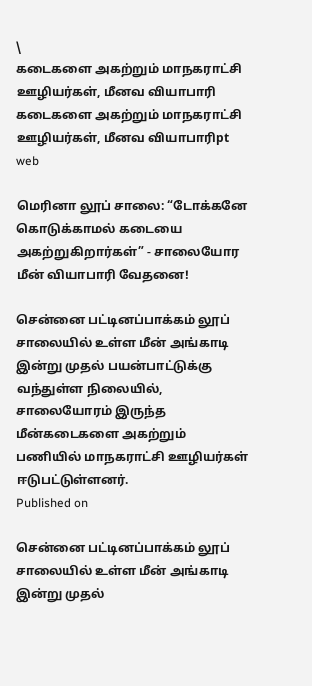\
கடைகளை அகற்றும் மாநகராட்சி ஊழியர்கள், மீனவ வியாபாரி
கடைகளை அகற்றும் மாநகராட்சி ஊழியர்கள், மீனவ வியாபாரிpt web

மெரினா லூப் சாலை: “டோக்கனே கொடுக்காமல் கடையை அகற்றுகிறார்கள்” - சாலையோர மீன் வியாபாரி வேதனை!

சென்னை பட்டினப்பாக்கம் லூப் சாலையில் உள்ள மீன் அங்காடி இன்று முதல் பயன்பாட்டுக்கு வந்துள்ள நிலையில், சாலையோரம் இருந்த மீன்கடைகளை அகற்றும் பணியில் மாநகராட்சி ஊழியர்கள் ஈடுபட்டுள்ளனர்.
Published on

சென்னை பட்டினப்பாக்கம் லூப் சாலையில் உள்ள மீன் அங்காடி இன்று முதல்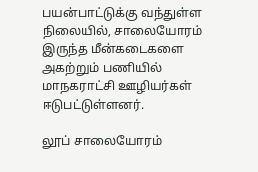பயன்பாட்டுக்கு வந்துள்ள நிலையில், சாலையோரம் இருந்த மீன்கடைகளை அகற்றும் பணியில் மாநகராட்சி ஊழியர்கள் ஈடுபட்டுள்ளனர்.

லூப் சாலையோரம்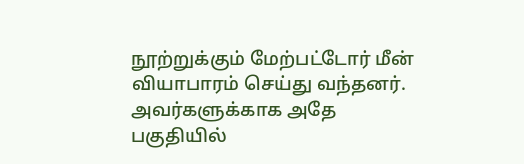நூற்றுக்கும் மேற்பட்டோர் மீன் வியாபாரம் செய்து வந்தனர். அவர்களுக்காக அதே பகுதியில்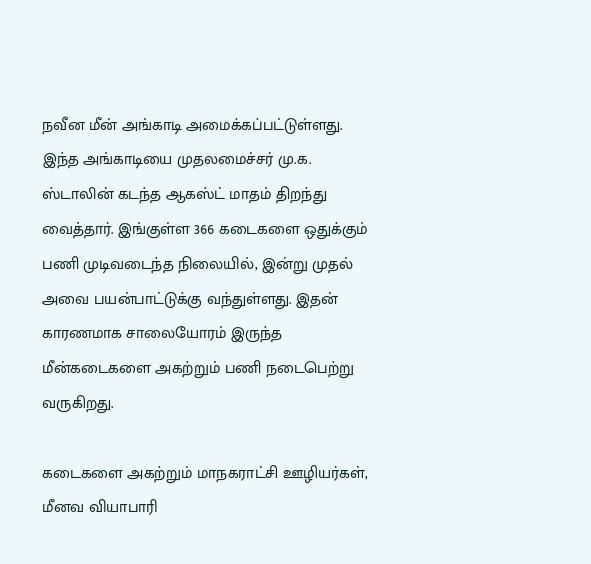நவீன மீன் அங்காடி அமைக்கப்பட்டுள்ளது. இந்த அங்காடியை முதலமைச்சர் மு.க. ஸ்டாலின் கடந்த ஆகஸ்ட் மாதம் திறந்து வைத்தார். இங்குள்ள 366 கடைகளை ஒதுக்கும் பணி முடிவடைந்த நிலையில், இன்று முதல் அவை பயன்பாட்டுக்கு வந்துள்ளது. இதன் காரணமாக சாலையோரம் இருந்த மீன்கடைகளை அகற்றும் பணி நடைபெற்று வருகிறது.

கடைகளை அகற்றும் மாநகராட்சி ஊழியர்கள், மீனவ வியாபாரி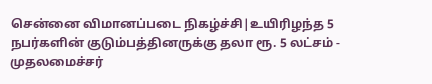சென்னை விமானப்படை நிகழ்ச்சி|உயிரிழந்த 5 நபர்களின் குடும்பத்தினருக்கு தலா ரூ. 5 லட்சம் - முதலமைச்சர்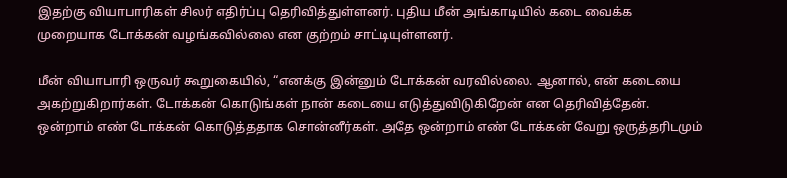இதற்கு வியாபாரிகள் சிலர் எதிர்ப்பு தெரிவித்துள்ளனர். புதிய மீன் அங்காடியில் கடை வைக்க முறையாக டோக்கன் வழங்கவில்லை என குற்றம் சாட்டியுள்ளனர்.

மீன் வியாபாரி ஒருவர் கூறுகையில், “எனக்கு இன்னும் டோக்கன் வரவில்லை. ஆனால், என் கடையை அகற்றுகிறார்கள். டோக்கன் கொடுங்கள் நான் கடையை எடுத்துவிடுகிறேன் என தெரிவித்தேன். ஒன்றாம் எண் டோக்கன் கொடுத்ததாக சொன்னீர்கள். அதே ஒன்றாம் எண் டோக்கன் வேறு ஒருத்தரிடமும்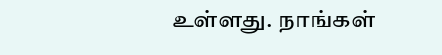உள்ளது. நாங்கள்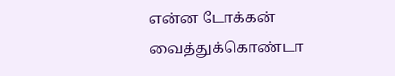என்ன டோக்கன் வைத்துக்கொண்டா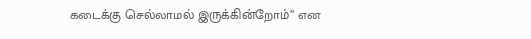கடைக்கு செல்லாமல் இருக்கின்றோம்” என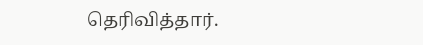தெரிவித்தார்.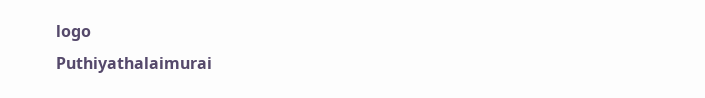logo
Puthiyathalaimurai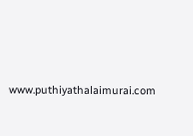www.puthiyathalaimurai.com